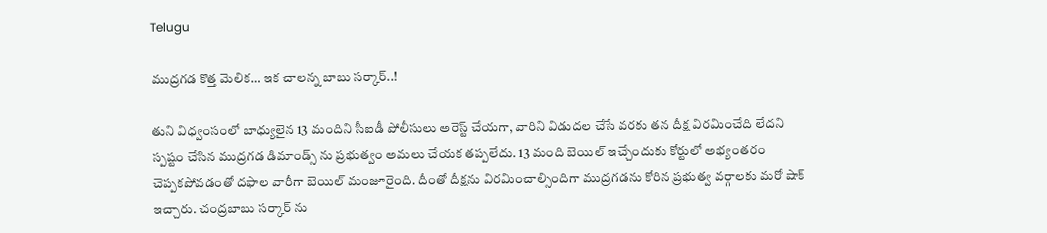Telugu

ముద్రగడ కొత్త మెలిక… ఇక చాలన్న బాబు సర్కార్..!

తుని విధ్వంసంలో బాధ్యులైన 13 మందిని సీఐడీ పోలీసులు అరెస్ట్ చేయగా, వారిని విడుదల చేసే వరకు తన దీక్ష విరమించేది లేదని స్పష్టం చేసిన ముద్రగడ డిమాండ్స్ ను ప్రభుత్వం అమలు చేయక తప్పలేదు. 13 మంది బెయిల్ ఇచ్చేందుకు కోర్టులో అభ్యంతరం చెప్పకపోవడంతో దఫాల వారీగా బెయిల్ మంజూరైంది. దీంతో దీక్షను విరమించాల్సిందిగా ముద్రగడను కోరిన ప్రభుత్వ వర్గాలకు మరో షాక్ ఇచ్చారు. చంద్రబాబు సర్కార్ ను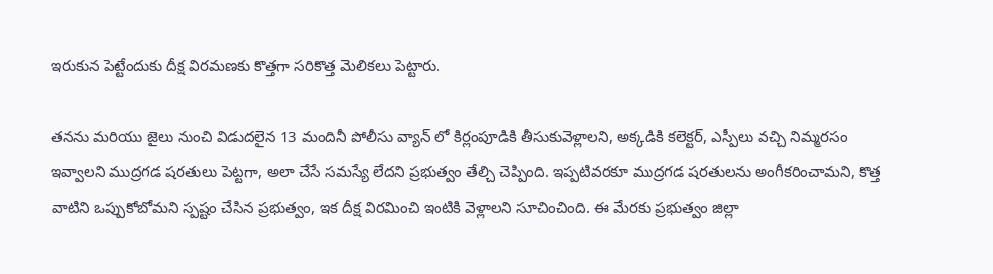ఇరుకున పెట్టేందుకు దీక్ష విరమణకు కొత్తగా సరికొత్త మెలికలు పెట్టారు.

తనను మరియు జైలు నుంచి విడుదలైన 13 మందినీ పోలీసు వ్యాన్ లో కిర్లంపూడికి తీసుకువెళ్లాలని, అక్కడికి కలెక్టర్, ఎస్పీలు వచ్చి నిమ్మరసం ఇవ్వాలని ముద్రగడ షరతులు పెట్టగా, అలా చేసే సమస్యే లేదని ప్రభుత్వం తేల్చి చెప్పింది. ఇప్పటివరకూ ముద్రగడ షరతులను అంగీకరించామని, కొత్త వాటిని ఒప్పుకోబోమని స్పష్టం చేసిన ప్రభుత్వం, ఇక దీక్ష విరమించి ఇంటికి వెళ్లాలని సూచించింది. ఈ మేరకు ప్రభుత్వం జిల్లా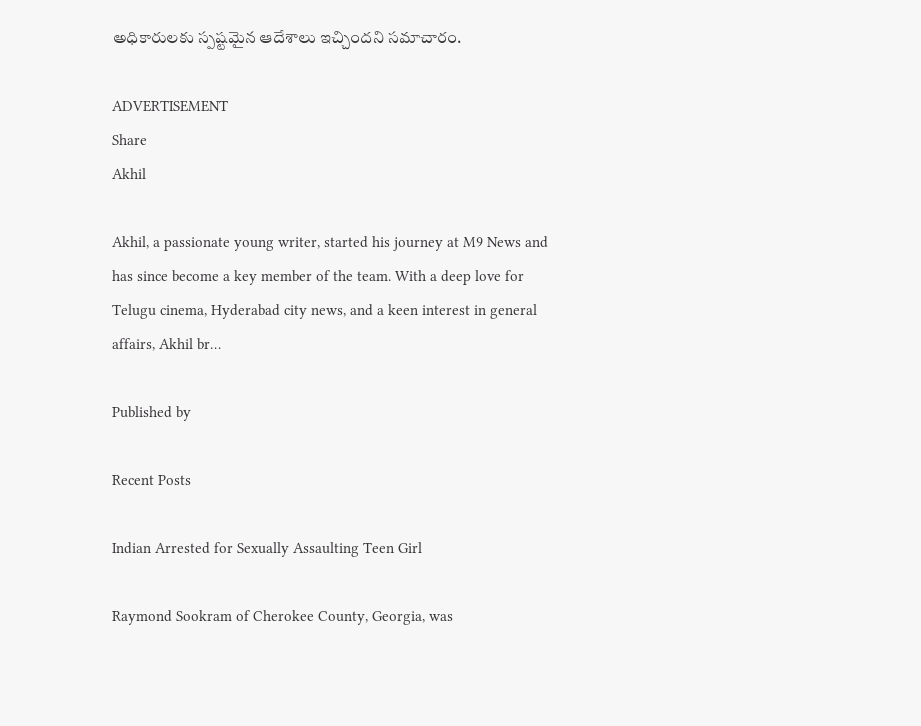అధికారులకు స్పష్టమైన ఆదేశాలు ఇచ్చిందని సమాచారం.

ADVERTISEMENT
Share
Akhil

Akhil, a passionate young writer, started his journey at M9 News and has since become a key member of the team. With a deep love for Telugu cinema, Hyderabad city news, and a keen interest in general affairs, Akhil br…

Published by

Recent Posts

Indian Arrested for Sexually Assaulting Teen Girl

Raymond Sookram of Cherokee County, Georgia, was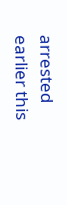arrested earlier this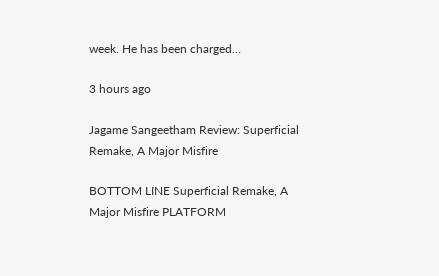week. He has been charged…

3 hours ago

Jagame Sangeetham Review: Superficial Remake, A Major Misfire

BOTTOM LINE Superficial Remake, A Major Misfire PLATFORM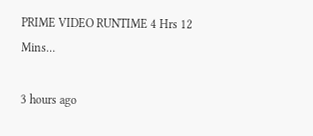PRIME VIDEO RUNTIME 4 Hrs 12 Mins…

3 hours ago